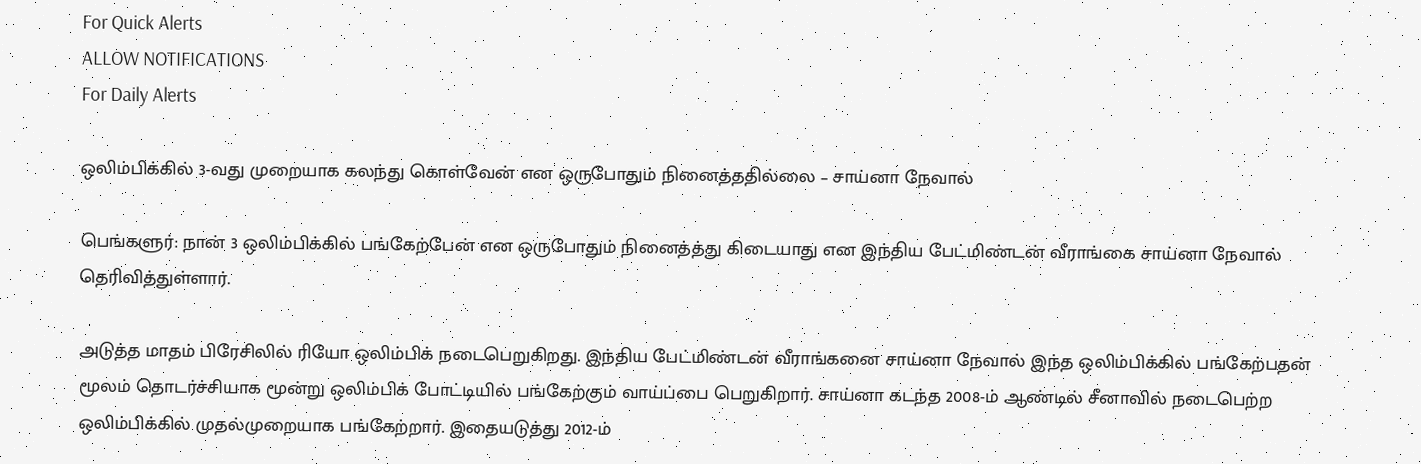For Quick Alerts
ALLOW NOTIFICATIONS
For Daily Alerts

ஒலிம்பிக்கில் 3-வது முறையாக கலந்து கொள்வேன் என ஒருபோதும் நினைத்ததில்லை – சாய்னா நேவால்

பெங்களுர்: நான் 3 ஒலிம்பிக்கில் பங்கேற்பேன் என ஒருபோதும் நினைத்த்து கிடையாது என இந்திய பேட்மிண்டன் வீராங்கை சாய்னா நேவால் தெரிவித்துள்ளார்.

அடுத்த மாதம் பிரேசிலில் ரியோ ஒலிம்பிக் நடைபெறுகிறது. இந்திய பேட்மிண்டன் வீராங்கனை சாய்னா நேவால் இந்த ஒலிம்பிக்கில் பங்கேற்பதன் மூலம் தொடர்ச்சியாக மூன்று ஒலிம்பிக் போட்டியில் பங்கேற்கும் வாய்ப்பை பெறுகிறார். சாய்னா கடந்த 2008-ம் ஆண்டில் சீனாவில் நடைபெற்ற ஒலிம்பிக்கில் முதல்முறையாக பங்கேற்றார். இதையடுத்து 2012-ம்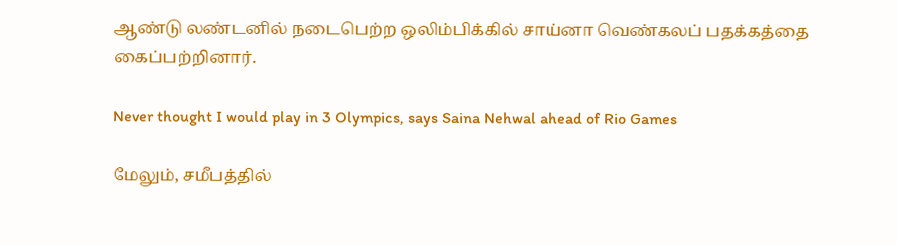ஆண்டு லண்டனில் நடைபெற்ற ஒலிம்பிக்கில் சாய்னா வெண்கலப் பதக்கத்தை கைப்பற்றினார்.

Never thought I would play in 3 Olympics, says Saina Nehwal ahead of Rio Games

மேலும், சமீபத்தில்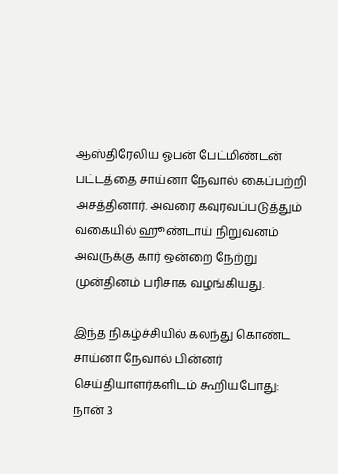ஆஸ்திரேலிய ஓபன் பேட்மிண்டன் பட்டத்தை சாய்னா நேவால் கைப்பற்றி அசத்தினார். அவரை கவுரவப்படுத்தும் வகையில் ஹூண்டாய் நிறுவனம் அவருக்கு கார் ஒன்றை நேற்று முன்தினம் பரிசாக வழங்கியது.

இந்த நிகழ்ச்சியில் கலந்து கொண்ட சாய்னா நேவால் பின்னர் செய்தியாளர்களிடம் கூறியபோது: நான் 3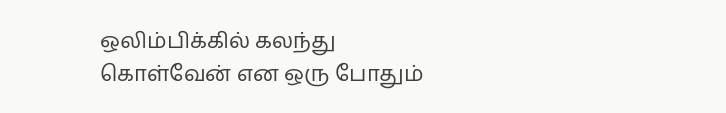ஒலிம்பிக்கில் கலந்து கொள்வேன் என ஒரு போதும்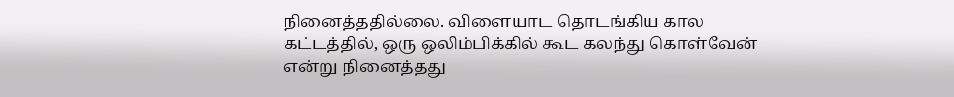நினைத்ததில்லை. விளையாட தொடங்கிய கால கட்டத்தில், ஒரு ஒலிம்பிக்கில் கூட கலந்து கொள்வேன் என்று நினைத்தது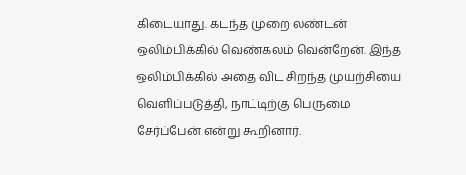கிடையாது. கடந்த முறை லண்டன் ஒலிம்பிக்கில் வெண்கலம் வென்றேன். இந்த ஒலிம்பிக்கில் அதை விட சிறந்த முயற்சியை வெளிப்படுத்தி, நாட்டிற்கு பெருமை சேர்ப்பேன் என்று கூறினார்.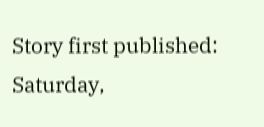Story first published: Saturday,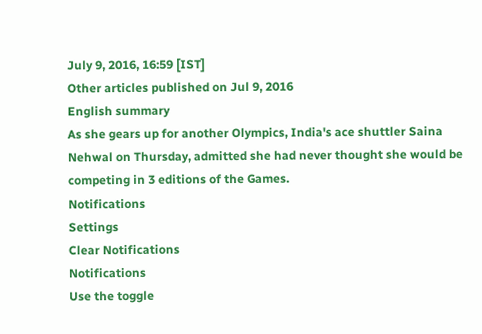July 9, 2016, 16:59 [IST]
Other articles published on Jul 9, 2016
English summary
As she gears up for another Olympics, India's ace shuttler Saina Nehwal on Thursday, admitted she had never thought she would be competing in 3 editions of the Games.
Notifications
Settings
Clear Notifications
Notifications
Use the toggle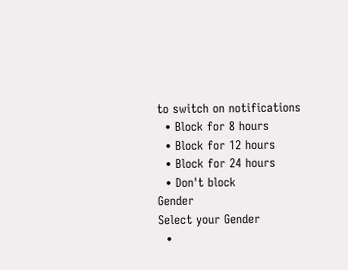to switch on notifications
  • Block for 8 hours
  • Block for 12 hours
  • Block for 24 hours
  • Don't block
Gender
Select your Gender
  •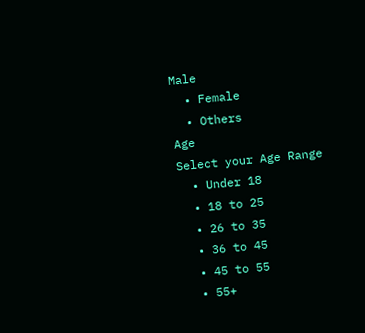Male
  • Female
  • Others
Age
Select your Age Range
  • Under 18
  • 18 to 25
  • 26 to 35
  • 36 to 45
  • 45 to 55
  • 55+